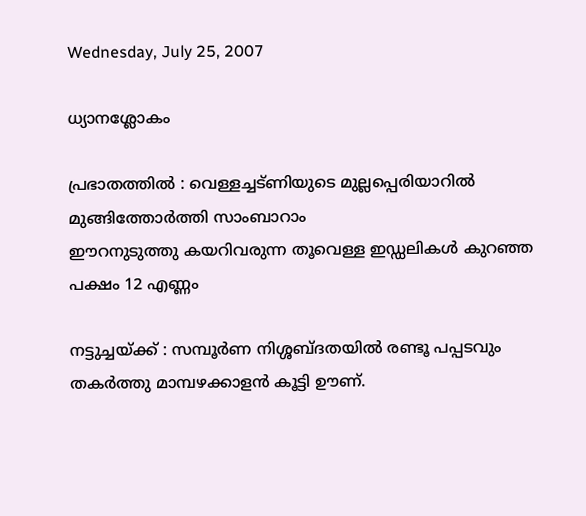Wednesday, July 25, 2007

ധ്യാനശ്ലോകം

പ്രഭാതത്തില്‍ : വെള്ളച്ചട്ണിയുടെ മുല്ലപ്പെരിയാറില്‍ മുങ്ങിത്തോര്‍ത്തി സാംബാറാം
ഈറനുടുത്തു കയറിവരുന്ന തൂവെള്ള ഇഡ്ഡലികള്‍ കുറഞ്ഞ പക്ഷം 12 എണ്ണം

നട്ടുച്ചയ്ക്ക് : സമ്പൂര്‍ണ നിശ്ശബ്ദതയില്‍ രണ്ടൂ പപ്പടവും തകര്‍ത്തു മാമ്പഴക്കാളന്‍ കൂട്ടി ഊണ്.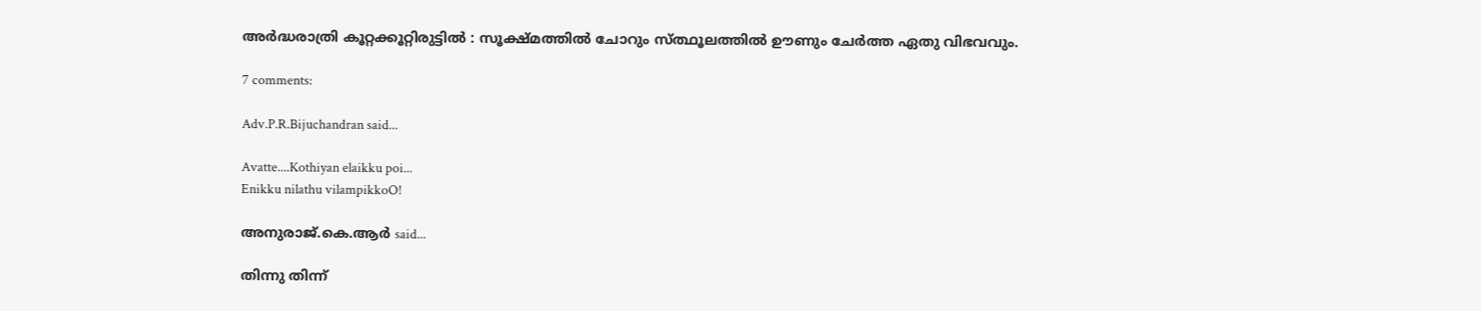അര്‍ദ്ധരാത്രി കൂറ്റക്കൂറ്റിരുട്ടില്‍ : സൂക്ഷ്മത്തില്‍ ചോറും സ്ത്ഥൂലത്തില്‍ ഊണും ചേര്‍ത്ത ഏതു വിഭവവും.

7 comments:

Adv.P.R.Bijuchandran said...

Avatte....Kothiyan elaikku poi...
Enikku nilathu vilampikkoO!

അനുരാജ്.കെ.ആര്‍ said...

തിന്നു തിന്ന്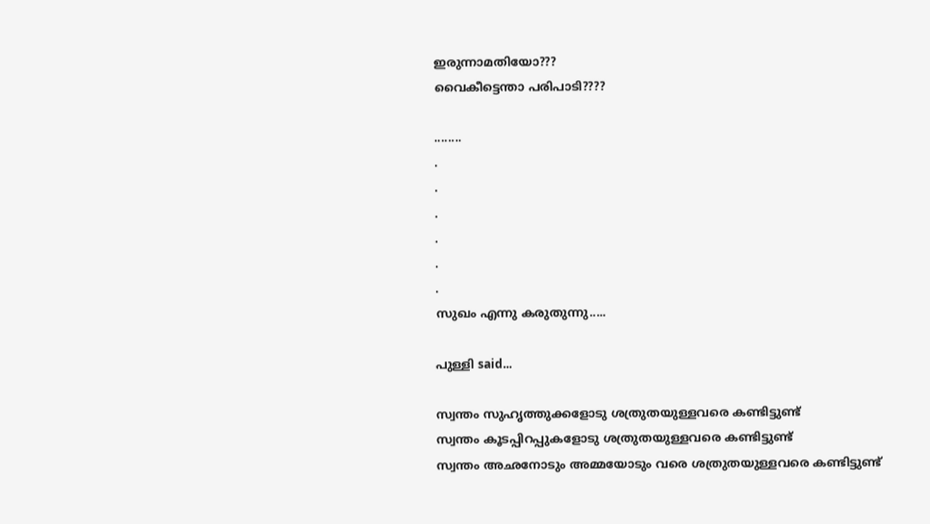ഇരുന്നാമതിയോ???
വൈകീട്ടെന്താ പരിപാടി????

........
.
.
.
.
.
.
സുഖം എന്നു കരുതുന്നു.....

പുള്ളി said...

സ്വന്തം സുഹൃത്തുക്കളോടു ശത്രുതയുള്ളവരെ കണ്ടിട്ടുണ്ട്
സ്വന്തം കൂടപ്പിറപ്പുകളോടു ശത്രുതയുള്ളവരെ കണ്ടിട്ടുണ്ട്
സ്വന്തം അഛനോടും അമ്മയോടും വരെ ശത്രുതയുള്ളവരെ കണ്ടിട്ടുണ്ട്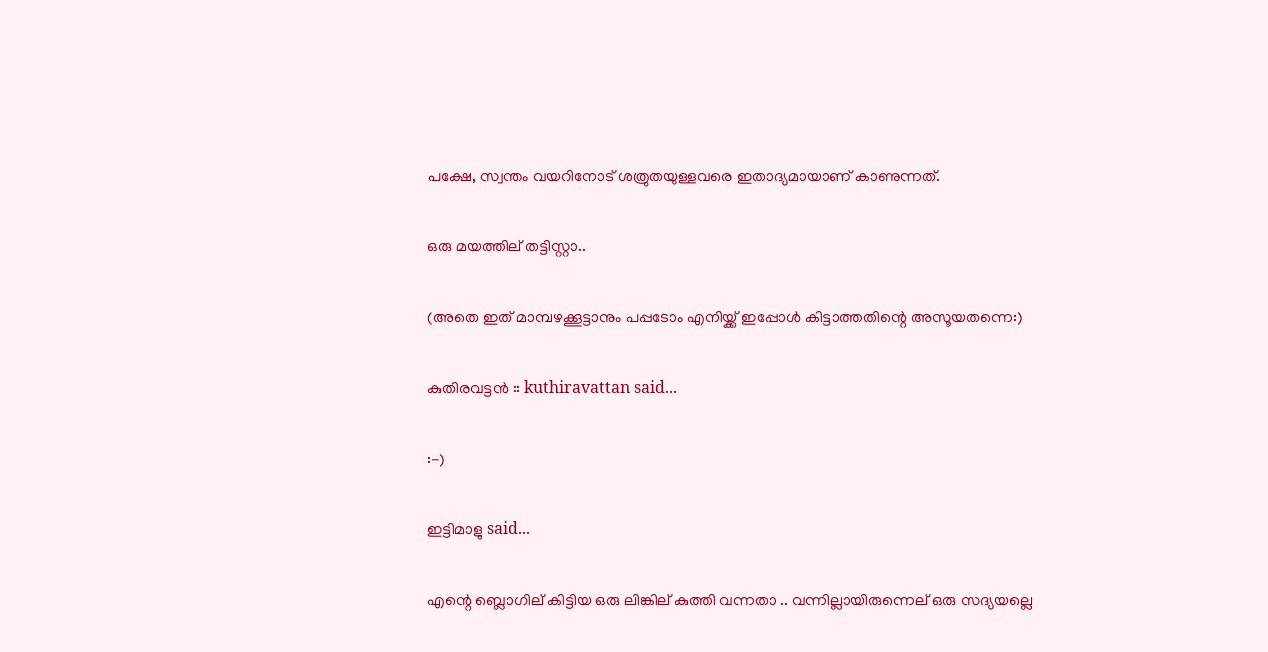പക്ഷേ, സ്വന്തം വയറിനോട് ശത്രുതയുള്ളവരെ ഇതാദ്യമായാണ് കാണുന്നത്.

ഒരു മയത്തില് തട്ടിസ്റ്റാ..

(അതെ ഇത് മാമ്പഴക്കൂട്ടാനും പപ്പടോം എനിയ്ക്ക് ഇപ്പോള്‍ കിട്ടാത്തതിന്റെ അസൂയതന്നെ:)

കുതിരവട്ടന്‍ :: kuthiravattan said...

:-)

ഇട്ടിമാളു said...

എന്റെ ബ്ലൊഗില് കിട്ടിയ ഒരു ലിങ്കില് കുത്തി വന്നതാ .. വന്നില്ലായിരുന്നെല് ഒരു സദ്യയല്ലെ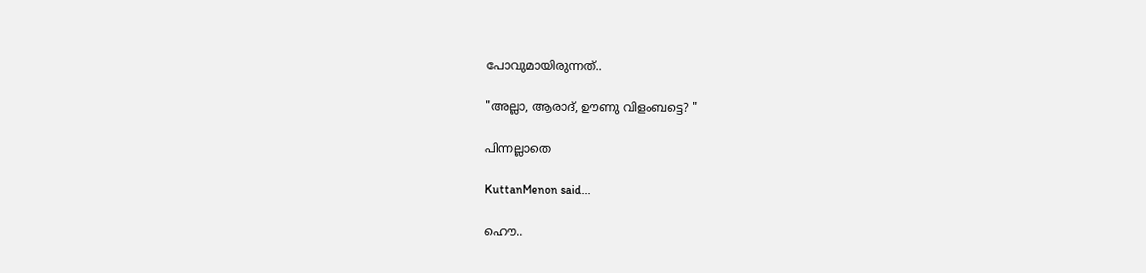പോവുമായിരുന്നത്..

"അല്ലാ, ആരാദ്, ഊണു വിളംബട്ടെ? "

പിന്നല്ലാതെ

KuttanMenon said...

ഹൌ..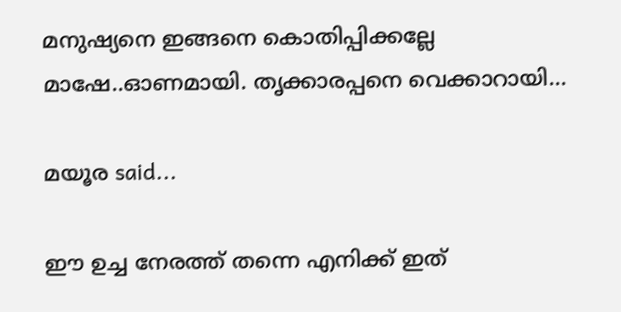മനുഷ്യനെ ഇങ്ങനെ കൊതിപ്പിക്കല്ലേ മാഷേ..ഓണമായി. തൃക്കാരപ്പനെ വെക്കാറായി...

മയൂര said...

ഈ ഉച്ച നേരത്ത് തന്നെ എനിക്ക് ഇത്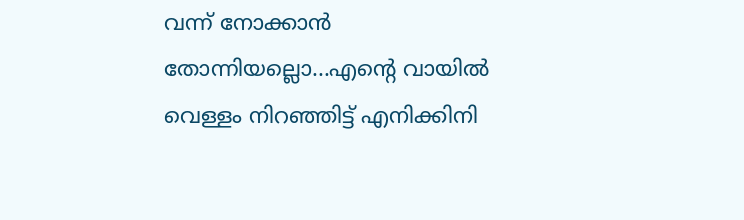വന്ന് നോക്കാന്‍ തോന്നിയല്ലൊ...എന്റെ വായില്‍ വെള്ളം നിറഞ്ഞിട്ട് എനിക്കിനി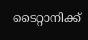ടൈറ്റാനിക്ക്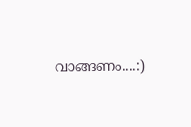വാങ്ങണം....:)